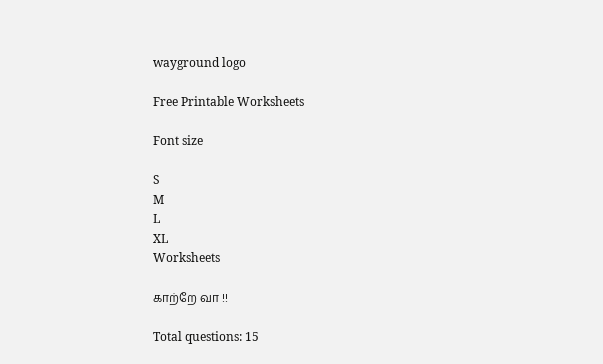wayground logo

Free Printable Worksheets

Font size

S
M
L
XL
Worksheets

காற்றே வா !!

Total questions: 15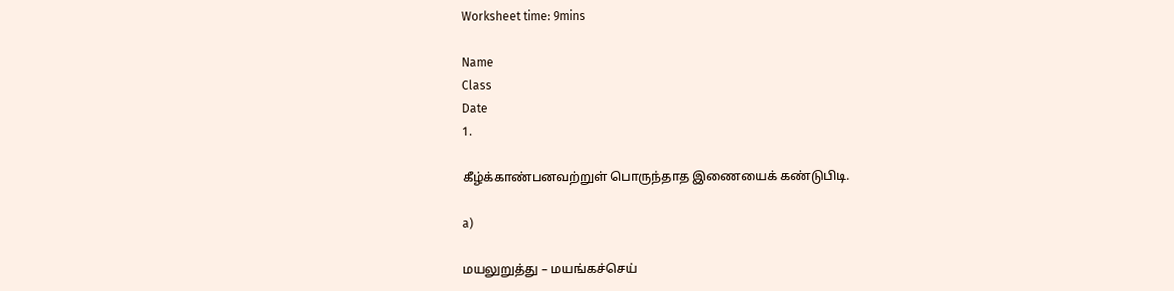Worksheet time: 9mins

Name
Class
Date
1.

கீழ்க்காண்பனவற்றுள் பொருந்தாத இணையைக் கண்டுபிடி.

a)

மயலுறுத்து – மயங்கச்செய்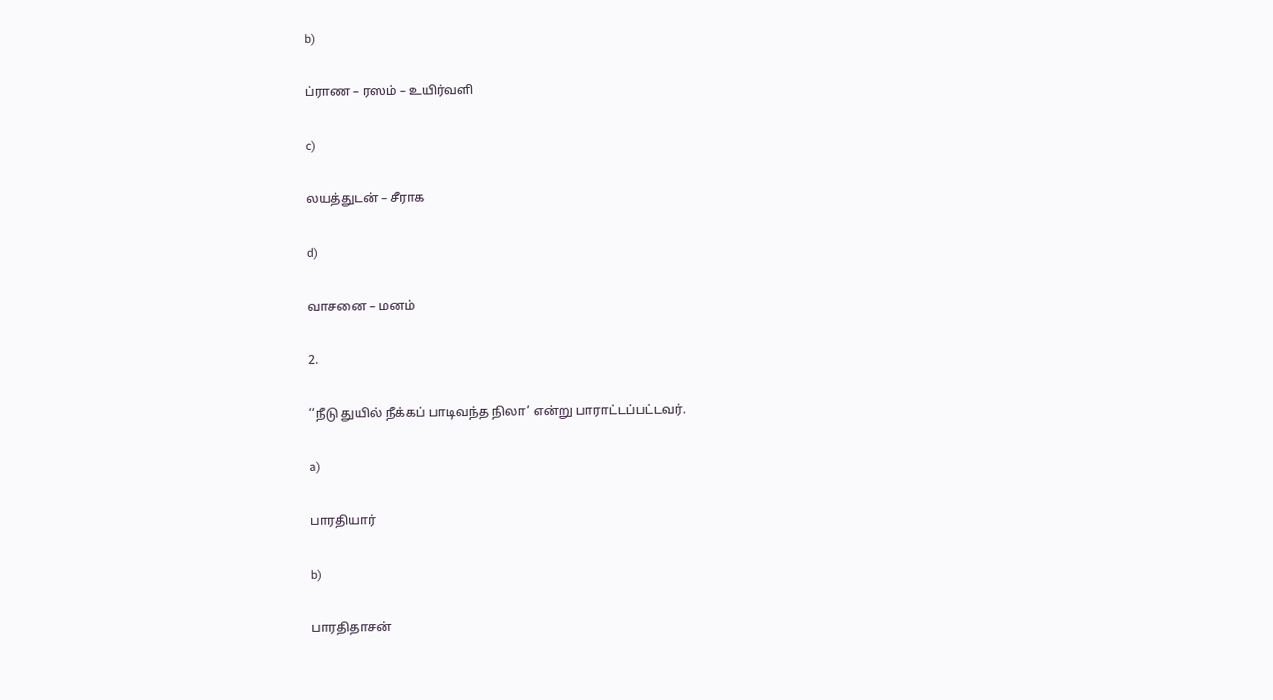b)

ப்ராண – ரஸம் – உயிர்வளி

c)

லயத்துடன் – சீராக

d)

வாசனை – மனம்

2.

‘‘நீடு துயில் நீக்கப் பாடிவந்த நிலா’ என்று பாராட்டப்பட்டவர்.

a)

பாரதியார்

b)

பாரதிதாசன்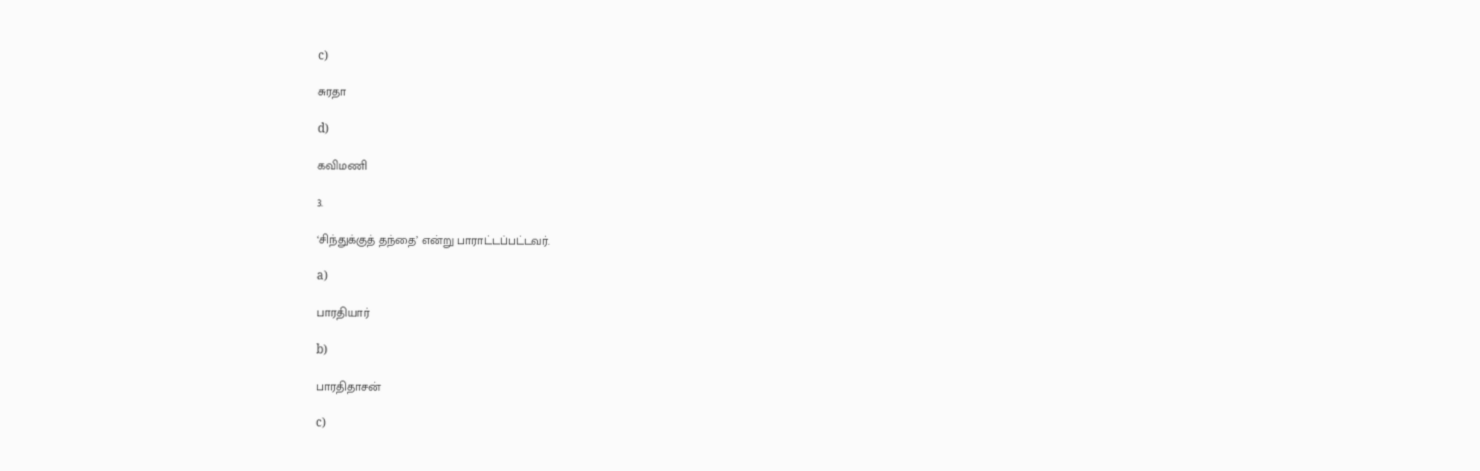c)

சுரதா

d)

கவிமணி

3.

‘சிந்துக்குத் தந்தை’ என்று பாராட்டப்பட்டவர்.

a)

பாரதியார்

b)

பாரதிதாசன்

c)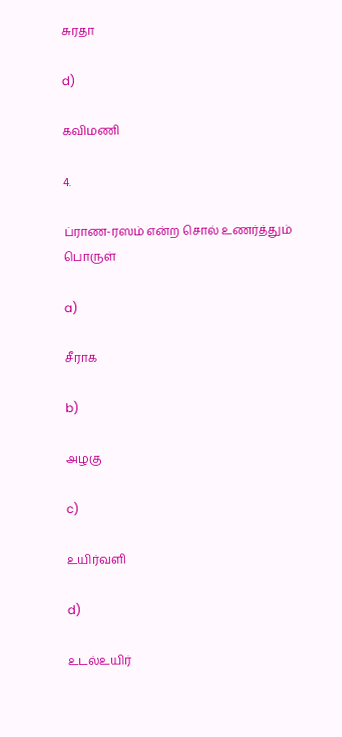சுரதா

d)

கவிமணி

4.

ப்ராண-ரஸம் என்ற சொல் உணர்த்தும் பொருள்

a)

சீராக

b)

அழகு

c)

உயிர்வளி

d)

உடல்உயிர்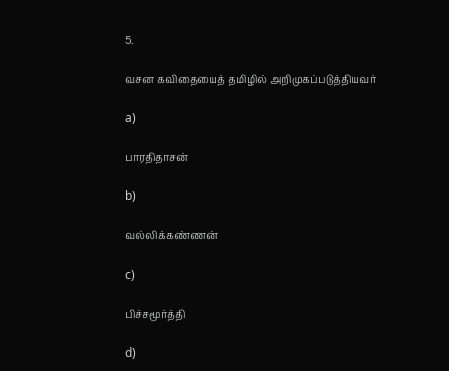5.

வசன கவிதையைத் தமிழில் அறிமுகப்படுத்தியவர்

a)

பாரதிதாசன்

b)

வல்லிக்கண்ணன்

c)

பிச்சமூர்த்தி

d)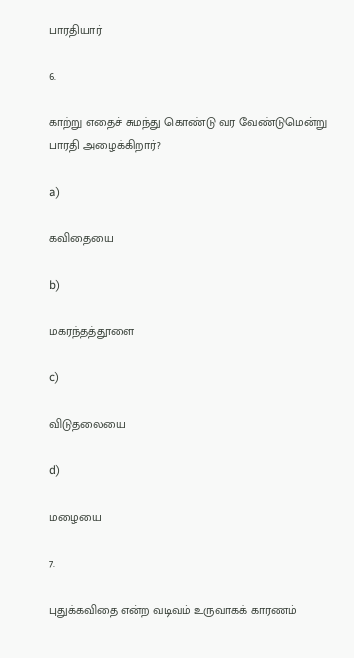பாரதியார்

6.

காற்று எதைச் சுமந்து கொண்டு வர வேண்டுமென்று பாரதி அழைக்கிறார்?

a)

கவிதையை

b)

மகரந்தத்தூளை

c)

விடுதலையை

d)

மழையை

7.

புதுக்கவிதை என்ற வடிவம் உருவாகக் காரணம்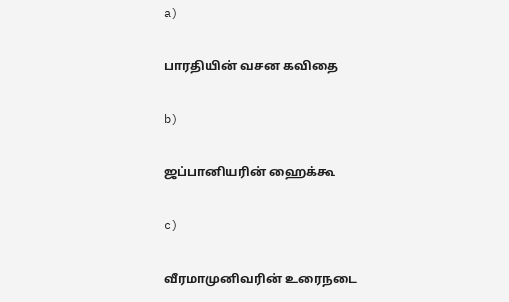a)

பாரதியின் வசன கவிதை

b)

ஜப்பானியரின் ஹைக்கூ

c)

வீரமாமுனிவரின் உரைநடை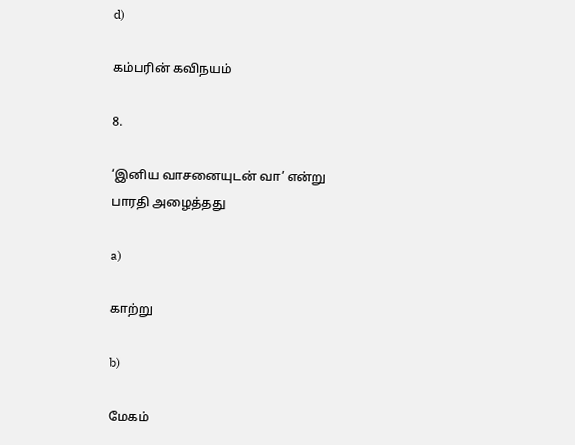d)

கம்பரின் கவிநயம்

8.

‘இனிய வாசனையுடன் வா’ என்று பாரதி அழைத்தது

a)

காற்று

b)

மேகம்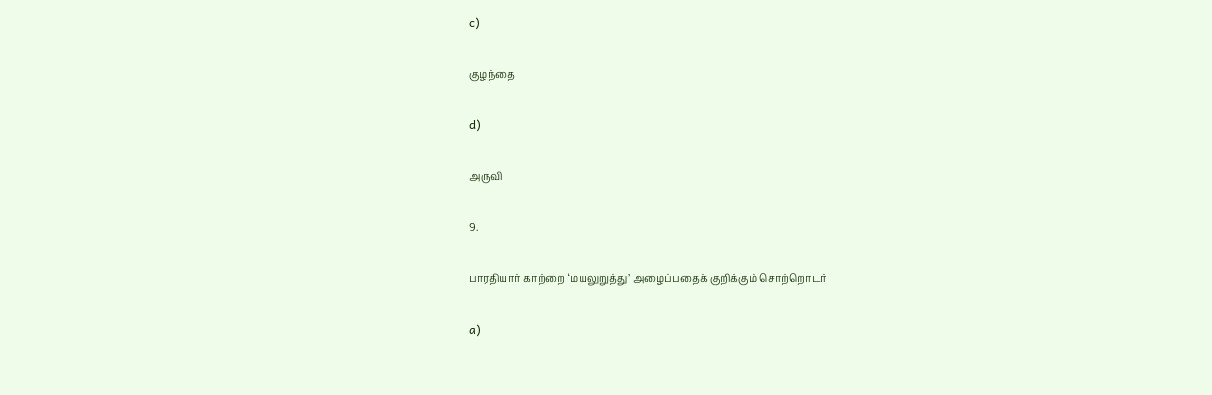c)

குழந்தை

d)

அருவி

9.

பாரதியார் காற்றை ‘மயலுறுத்து’ அழைப்பதைக் குறிக்கும் சொற்றொடர்

a)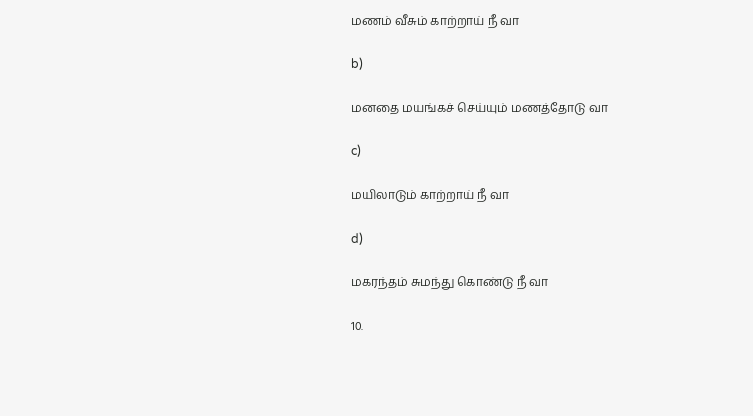மணம் வீசும் காற்றாய் நீ வா

b)

மனதை மயங்கச் செய்யும் மணத்தோடு வா

c)

மயிலாடும் காற்றாய் நீ வா

d)

மகரந்தம் சுமந்து கொண்டு நீ வா

10.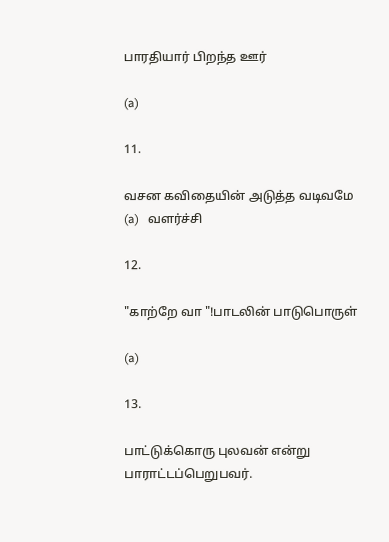பாரதியார் பிறந்த ஊர்

(a)

11.

வசன கவிதையின் அடுத்த வடிவமே (a)   வளர்ச்சி

12.

"காற்றே வா "!பாடலின் பாடுபொருள்

(a)

13.

பாட்டுக்கொரு புலவன் என்று பாராட்டப்பெறுபவர்.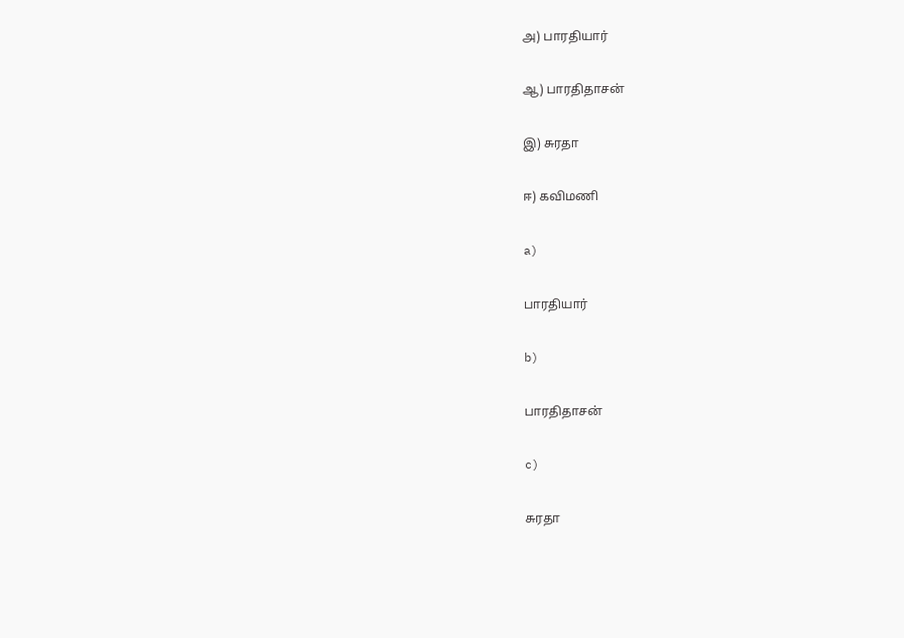அ) பாரதியார்

ஆ) பாரதிதாசன்

இ) சுரதா

ஈ) கவிமணி

a)

பாரதியார்

b)

பாரதிதாசன்

c)

சுரதா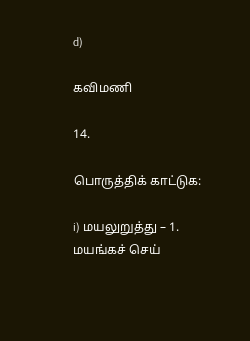d)

கவிமணி

14.

பொருத்திக் காட்டுக:

i) மயலுறுத்து – 1. மயங்கச் செய்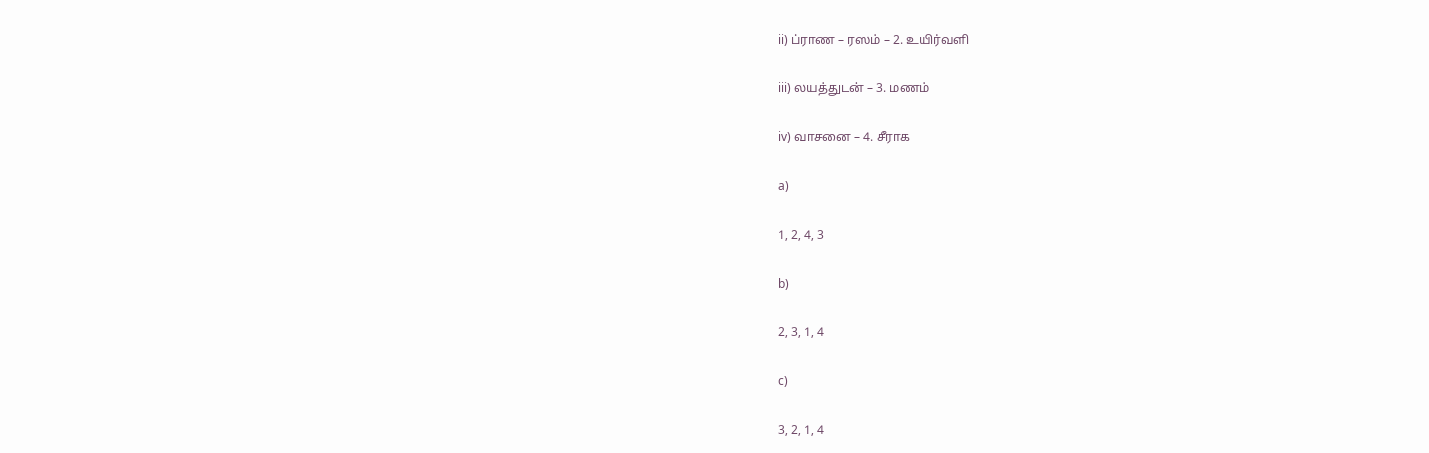ii) ப்ராண – ரஸம் – 2. உயிர்வளி

iii) லயத்துடன் – 3. மணம்

iv) வாசனை – 4. சீராக

a)

1, 2, 4, 3

b)

2, 3, 1, 4

c)

3, 2, 1, 4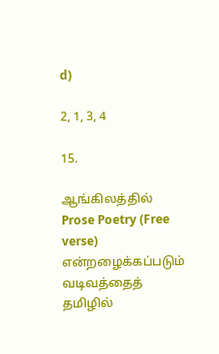d)

2, 1, 3, 4

15.

ஆங்கிலத்தில் Prose Poetry (Free verse) என்றழைக்கப்படும் வடிவத்தைத் தமிழில்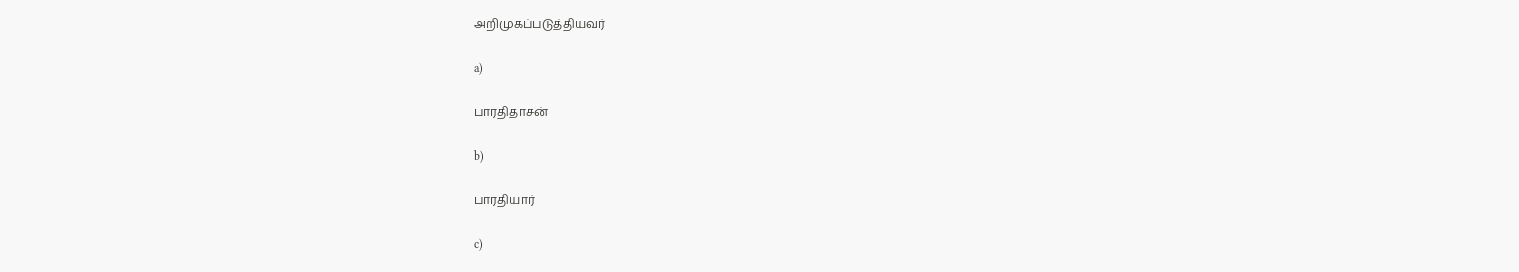அறிமுகப்படுத்தியவர்

a)

பாரதிதாசன்

b)

பாரதியார்

c)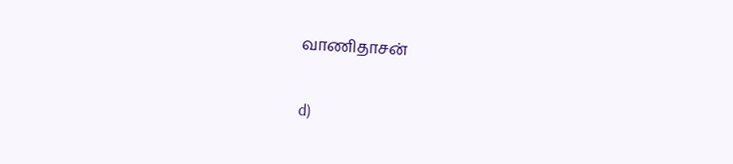வாணிதாசன்

d)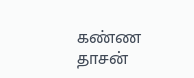கண்ண தாசன்